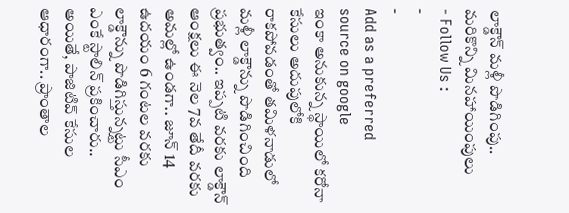లాక్డౌన్ మళ్లీ పొడిగింపు.. మరికొన్ని మినహాయింపులు
- Follow Us :
-
-
Add as a preferred
source on google
ఇంకా అనుకున్న స్థాయిలో కరోనా కేసులు అదుపులోకి రాకపోవడంతో తమిళనాడులో మళ్లీ లాక్డౌన్ను పొడిగించింది ప్రభుత్వం.. ఇప్పటి వరకు లాక్డౌన్ ఆంక్షలు ఈ నెల 7వ తేదీ వరకు అమల్లో ఉండగా.. జూన్ 14 ఉదయం 6 గంటల వరకు లాక్డౌన్ను పొడిగిస్తున్నట్టు సీఎం ఎంకే స్టాలిన్ ప్రకించారు.. అయితే, పాజిటివ్ కేసుల ఆధారంగా.. ప్రాంతాల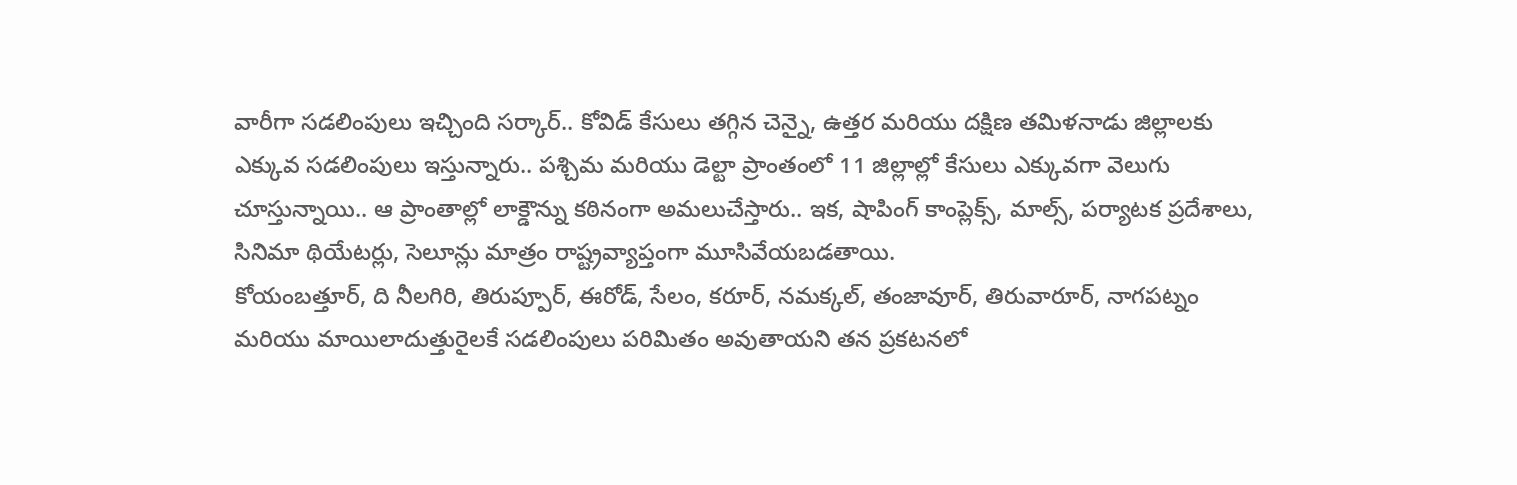వారీగా సడలింపులు ఇచ్చింది సర్కార్.. కోవిడ్ కేసులు తగ్గిన చెన్నై, ఉత్తర మరియు దక్షిణ తమిళనాడు జిల్లాలకు ఎక్కువ సడలింపులు ఇస్తున్నారు.. పశ్చిమ మరియు డెల్టా ప్రాంతంలో 11 జిల్లాల్లో కేసులు ఎక్కువగా వెలుగు చూస్తున్నాయి.. ఆ ప్రాంతాల్లో లాక్డౌన్ను కఠినంగా అమలుచేస్తారు.. ఇక, షాపింగ్ కాంప్లెక్స్, మాల్స్, పర్యాటక ప్రదేశాలు, సినిమా థియేటర్లు, సెలూన్లు మాత్రం రాష్ట్రవ్యాప్తంగా మూసివేయబడతాయి.
కోయంబత్తూర్, ది నీలగిరి, తిరుప్పూర్, ఈరోడ్, సేలం, కరూర్, నమక్కల్, తంజావూర్, తిరువారూర్, నాగపట్నం మరియు మాయిలాదుత్తురైలకే సడలింపులు పరిమితం అవుతాయని తన ప్రకటనలో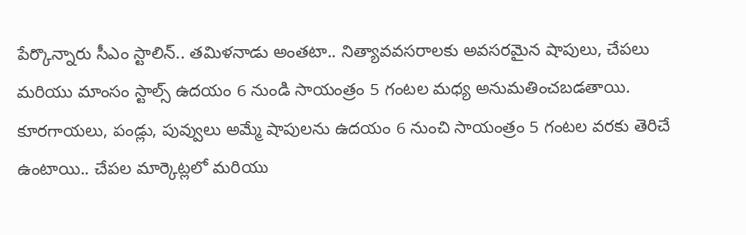పేర్కొన్నారు సీఎం స్టాలిన్.. తమిళనాడు అంతటా.. నిత్యావవసరాలకు అవసరమైన షాపులు, చేపలు మరియు మాంసం స్టాల్స్ ఉదయం 6 నుండి సాయంత్రం 5 గంటల మధ్య అనుమతించబడతాయి. కూరగాయలు, పండ్లు, పువ్వులు అమ్మే షాపులను ఉదయం 6 నుంచి సాయంత్రం 5 గంటల వరకు తెరిచే ఉంటాయి.. చేపల మార్కెట్లలో మరియు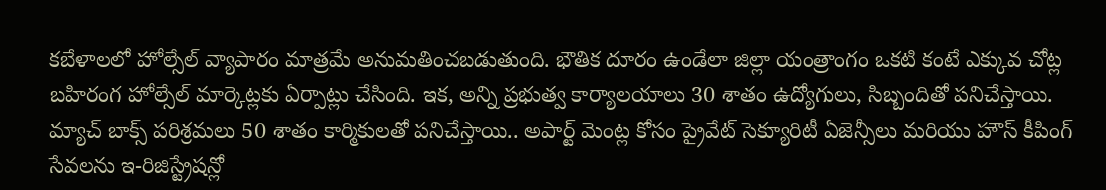కబేళాలలో హోల్సేల్ వ్యాపారం మాత్రమే అనుమతించబడుతుంది. భౌతిక దూరం ఉండేలా జిల్లా యంత్రాంగం ఒకటి కంటే ఎక్కువ చోట్ల బహిరంగ హోల్సేల్ మార్కెట్లకు ఏర్పాట్లు చేసింది. ఇక, అన్ని ప్రభుత్వ కార్యాలయాలు 30 శాతం ఉద్యోగులు, సిబ్బందితో పనిచేస్తాయి. మ్యాచ్ బాక్స్ పరిశ్రమలు 50 శాతం కార్మికులతో పనిచేస్తాయి.. అపార్ట్ మెంట్ల కోసం ప్రైవేట్ సెక్యూరిటీ ఏజెన్సీలు మరియు హౌస్ కీపింగ్ సేవలను ఇ-రిజిస్ట్రేషన్లో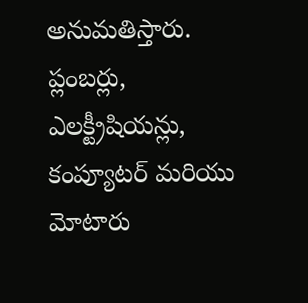అనుమతిస్తారు. ప్లంబర్లు, ఎలక్ట్రీషియన్లు, కంప్యూటర్ మరియు మోటారు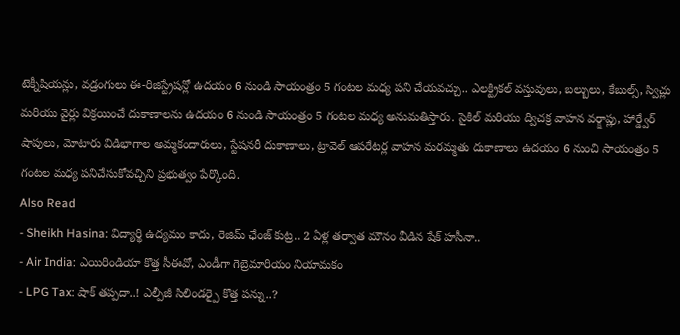టెక్నీషియన్లు, వడ్రంగులు ఈ-రిజిస్ట్రేషన్లో ఉదయం 6 నుండి సాయంత్రం 5 గంటల మధ్య పని చేయవచ్చు.. ఎలక్ట్రికల్ వస్తువులు, బల్బులు, కేబుల్స్, స్విచ్లు మరియు వైర్లు విక్రయించే దుకాణాలను ఉదయం 6 నుండి సాయంత్రం 5 గంటల మధ్య అనుమతిస్తారు. సైకిల్ మరియు ద్విచక్ర వాహన వర్క్షాప్లు, హార్డ్వేర్ షాపులు, మోటారు విడిభాగాల అమ్మకందారులు, స్టేషనరీ దుకాణాలు, ట్రావెల్ ఆపరేటర్ల వాహన మరమ్మతు దుకాణాలు ఉదయం 6 నుంచి సాయంత్రం 5 గంటల మధ్య పనిచేసుకోవచ్చిని ప్రభుత్వం పేర్కొంది.
Also Read
- Sheikh Hasina: విద్యార్థి ఉద్యమం కాదు, రెజిమ్ ఛేంజ్ కుట్ర.. 2 ఏళ్ల తర్వాత మౌనం వీడిన షేక్ హసీనా..
- Air India: ఎయిరిండియా కొత్త సీఈవో, ఎండీగా గెబ్రెమారియం నియామకం
- LPG Tax: షాక్ తప్పదా..! ఎల్పీజీ సిలిండర్పై కొత్త పన్ను..?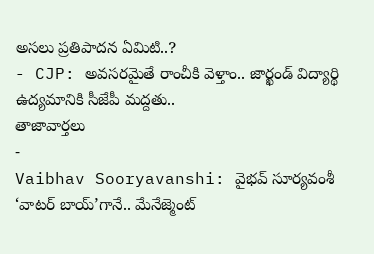అసలు ప్రతిపాదన ఏమిటి..?
- CJP: అవసరమైతే రాంచీకి వెళ్తాం.. జార్ఖండ్ విద్యార్థి ఉద్యమానికి సీజేపీ మద్దతు..
తాజావార్తలు
-
Vaibhav Sooryavanshi: వైభవ్ సూర్యవంశీ ‘వాటర్ బాయ్’గానే.. మేనేజ్మెంట్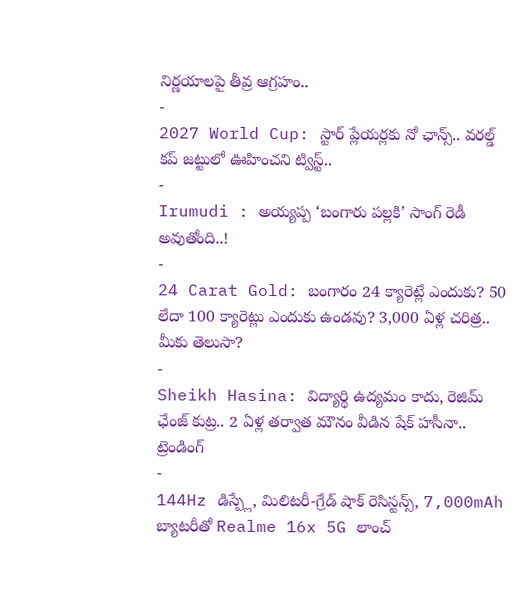నిర్ణయాలపై తీవ్ర ఆగ్రహం..
-
2027 World Cup: స్టార్ ప్లేయర్లకు నో ఛాన్స్.. వరల్డ్ కప్ జట్టులో ఊహించని ట్విస్ట్..
-
Irumudi : అయ్యప్ప ‘బంగారు పల్లకి’ సాంగ్ రెడీ అవుతోంది..!
-
24 Carat Gold: బంగారం 24 క్యారెట్లే ఎందుకు? 50 లేదా 100 క్యారెట్లు ఎందుకు ఉండవు? 3,000 ఏళ్ల చరిత్ర.. మీకు తెలుసా?
-
Sheikh Hasina: విద్యార్థి ఉద్యమం కాదు, రెజిమ్ ఛేంజ్ కుట్ర.. 2 ఏళ్ల తర్వాత మౌనం వీడిన షేక్ హసీనా..
ట్రెండింగ్
-
144Hz డిస్ప్లే, మిలిటరీ-గ్రేడ్ షాక్ రెసిస్టన్స్, 7,000mAh బ్యాటరీతో Realme 16x 5G లాంచ్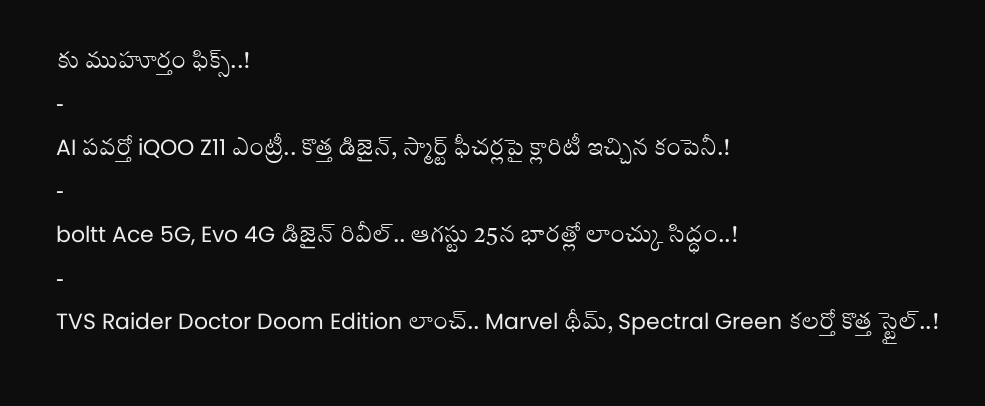కు ముహూర్తం ఫిక్స్..!
-
AI పవర్తో iQOO Z11 ఎంట్రీ.. కొత్త డిజైన్, స్మార్ట్ ఫీచర్లపై క్లారిటీ ఇచ్చిన కంపెనీ.!
-
boltt Ace 5G, Evo 4G డిజైన్ రివీల్.. ఆగస్టు 25న భారత్లో లాంచ్కు సిద్ధం..!
-
TVS Raider Doctor Doom Edition లాంచ్.. Marvel థీమ్, Spectral Green కలర్తో కొత్త స్టైల్..!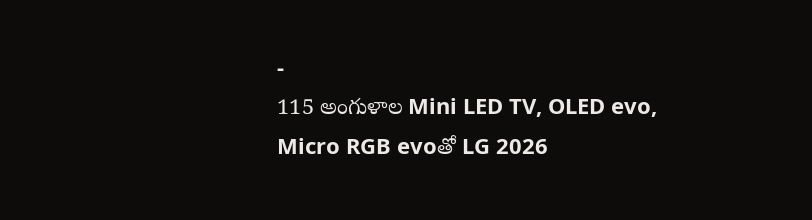-
115 అంగుళాల Mini LED TV, OLED evo, Micro RGB evoతో LG 2026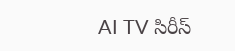AI TV సిరీస్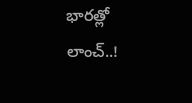భారత్లో లాంచ్..!